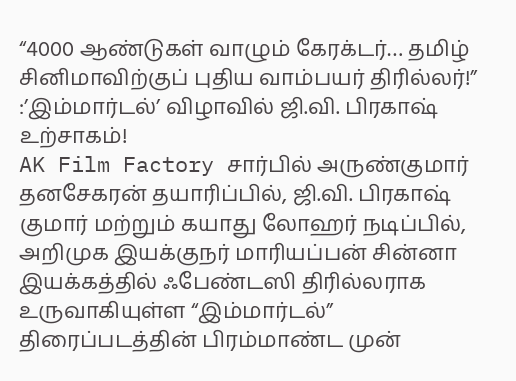“4000 ஆண்டுகள் வாழும் கேரக்டர்… தமிழ் சினிமாவிற்குப் புதிய வாம்பயர் திரில்லர்!” :’இம்மார்டல்’ விழாவில் ஜி.வி. பிரகாஷ் உற்சாகம்!
AK Film Factory சார்பில் அருண்குமார் தனசேகரன் தயாரிப்பில், ஜி.வி. பிரகாஷ் குமார் மற்றும் கயாது லோஹர் நடிப்பில், அறிமுக இயக்குநர் மாரியப்பன் சின்னா இயக்கத்தில் ஃபேண்டஸி திரில்லராக உருவாகியுள்ள “இம்மார்டல்” திரைப்படத்தின் பிரம்மாண்ட முன்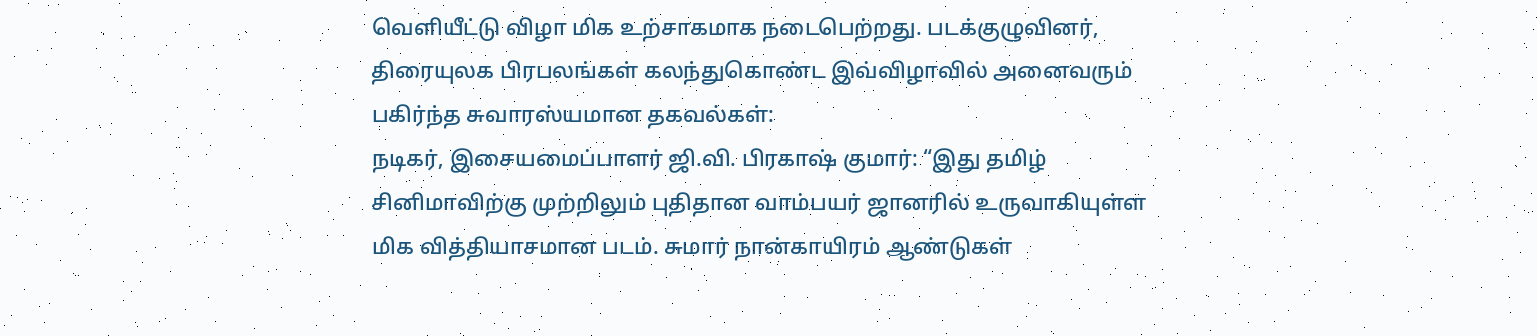வெளியீட்டு விழா மிக உற்சாகமாக நடைபெற்றது. படக்குழுவினர், திரையுலக பிரபலங்கள் கலந்துகொண்ட இவ்விழாவில் அனைவரும் பகிர்ந்த சுவாரஸ்யமான தகவல்கள்:
நடிகர், இசையமைப்பாளர் ஜி.வி. பிரகாஷ் குமார்: “இது தமிழ் சினிமாவிற்கு முற்றிலும் புதிதான வாம்பயர் ஜானரில் உருவாகியுள்ள மிக வித்தியாசமான படம். சுமார் நான்காயிரம் ஆண்டுகள்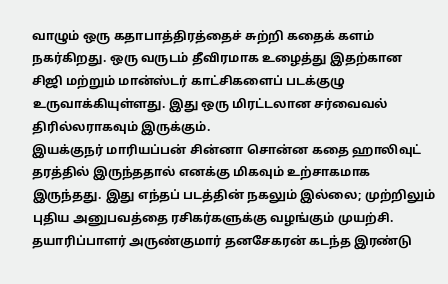வாழும் ஒரு கதாபாத்திரத்தைச் சுற்றி கதைக் களம் நகர்கிறது. ஒரு வருடம் தீவிரமாக உழைத்து இதற்கான சிஜி மற்றும் மான்ஸ்டர் காட்சிகளைப் படக்குழு உருவாக்கியுள்ளது. இது ஒரு மிரட்டலான சர்வைவல் திரில்லராகவும் இருக்கும்.
இயக்குநர் மாரியப்பன் சின்னா சொன்ன கதை ஹாலிவுட் தரத்தில் இருந்ததால் எனக்கு மிகவும் உற்சாகமாக இருந்தது. இது எந்தப் படத்தின் நகலும் இல்லை; முற்றிலும் புதிய அனுபவத்தை ரசிகர்களுக்கு வழங்கும் முயற்சி. தயாரிப்பாளர் அருண்குமார் தனசேகரன் கடந்த இரண்டு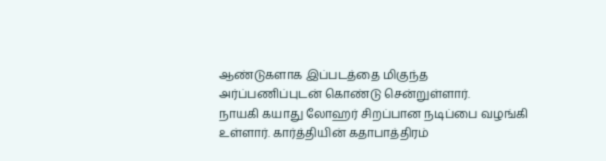ஆண்டுகளாக இப்படத்தை மிகுந்த அர்ப்பணிப்புடன் கொண்டு சென்றுள்ளார்.
நாயகி கயாது லோஹர் சிறப்பான நடிப்பை வழங்கி உள்ளார். கார்த்தியின் கதாபாத்திரம்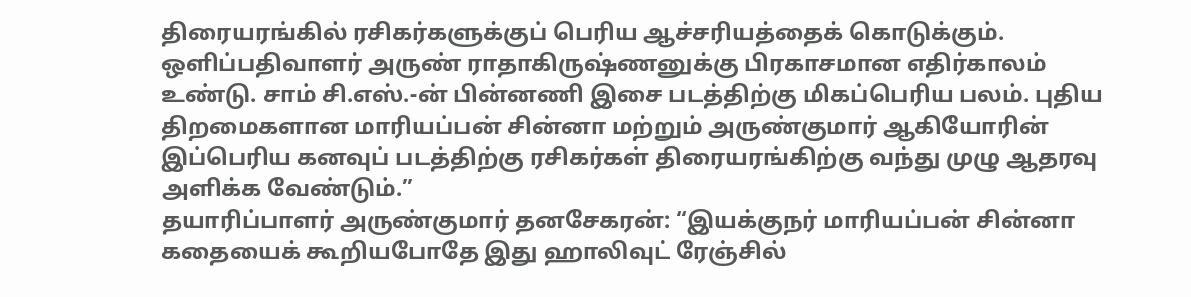திரையரங்கில் ரசிகர்களுக்குப் பெரிய ஆச்சரியத்தைக் கொடுக்கும். ஒளிப்பதிவாளர் அருண் ராதாகிருஷ்ணனுக்கு பிரகாசமான எதிர்காலம் உண்டு. சாம் சி.எஸ்.-ன் பின்னணி இசை படத்திற்கு மிகப்பெரிய பலம். புதிய திறமைகளான மாரியப்பன் சின்னா மற்றும் அருண்குமார் ஆகியோரின் இப்பெரிய கனவுப் படத்திற்கு ரசிகர்கள் திரையரங்கிற்கு வந்து முழு ஆதரவு அளிக்க வேண்டும்.”
தயாரிப்பாளர் அருண்குமார் தனசேகரன்: “இயக்குநர் மாரியப்பன் சின்னா கதையைக் கூறியபோதே இது ஹாலிவுட் ரேஞ்சில்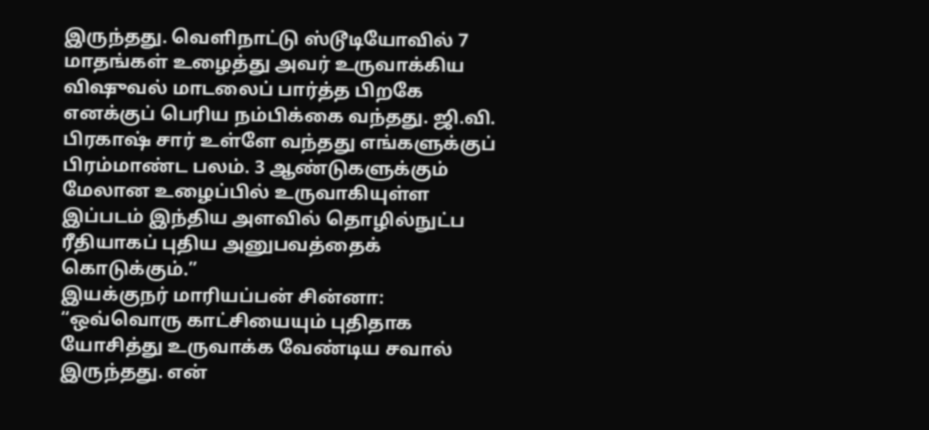இருந்தது. வெளிநாட்டு ஸ்டூடியோவில் 7 மாதங்கள் உழைத்து அவர் உருவாக்கிய விஷுவல் மாடலைப் பார்த்த பிறகே எனக்குப் பெரிய நம்பிக்கை வந்தது. ஜி.வி. பிரகாஷ் சார் உள்ளே வந்தது எங்களுக்குப் பிரம்மாண்ட பலம். 3 ஆண்டுகளுக்கும் மேலான உழைப்பில் உருவாகியுள்ள இப்படம் இந்திய அளவில் தொழில்நுட்ப ரீதியாகப் புதிய அனுபவத்தைக் கொடுக்கும்.”
இயக்குநர் மாரியப்பன் சின்னா: “ஒவ்வொரு காட்சியையும் புதிதாக யோசித்து உருவாக்க வேண்டிய சவால் இருந்தது. என்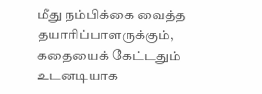மீது நம்பிக்கை வைத்த தயாரிப்பாளருக்கும், கதையைக் கேட்டதும் உடனடியாக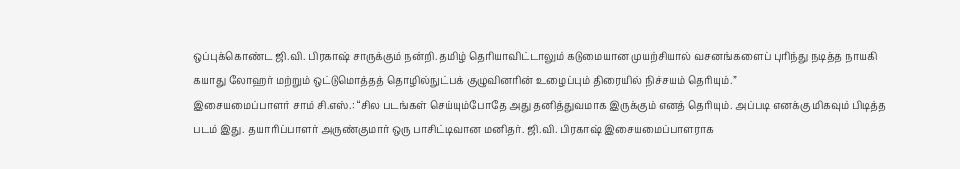ஒப்புக்கொண்ட ஜி.வி. பிரகாஷ் சாருக்கும் நன்றி. தமிழ் தெரியாவிட்டாலும் கடுமையான முயற்சியால் வசனங்களைப் புரிந்து நடித்த நாயகி கயாது லோஹர் மற்றும் ஒட்டுமொத்தத் தொழில்நுட்பக் குழுவினரின் உழைப்பும் திரையில் நிச்சயம் தெரியும்.”
இசையமைப்பாளர் சாம் சி.எஸ்.: “சில படங்கள் செய்யும்போதே அது தனித்துவமாக இருக்கும் எனத் தெரியும். அப்படி எனக்கு மிகவும் பிடித்த படம் இது. தயாரிப்பாளர் அருண்குமார் ஒரு பாசிட்டிவான மனிதர். ஜி.வி. பிரகாஷ் இசையமைப்பாளராக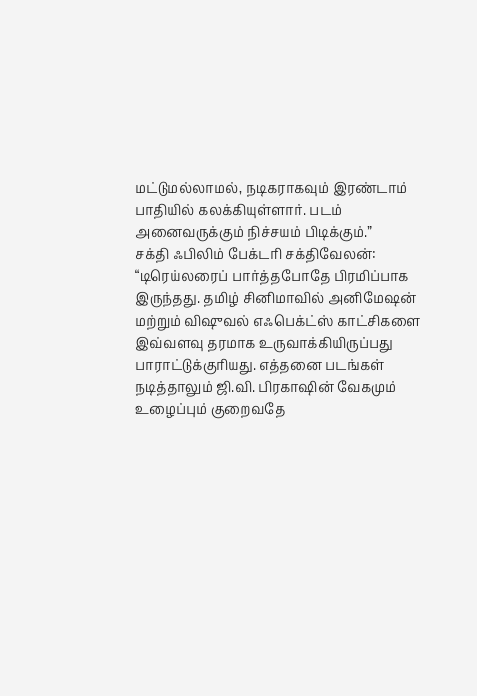மட்டுமல்லாமல், நடிகராகவும் இரண்டாம் பாதியில் கலக்கியுள்ளார். படம் அனைவருக்கும் நிச்சயம் பிடிக்கும்.”
சக்தி ஃபிலிம் பேக்டரி சக்திவேலன்: “டிரெய்லரைப் பார்த்தபோதே பிரமிப்பாக இருந்தது. தமிழ் சினிமாவில் அனிமேஷன் மற்றும் விஷுவல் எஃபெக்ட்ஸ் காட்சிகளை இவ்வளவு தரமாக உருவாக்கியிருப்பது பாராட்டுக்குரியது. எத்தனை படங்கள் நடித்தாலும் ஜி.வி. பிரகாஷின் வேகமும் உழைப்பும் குறைவதே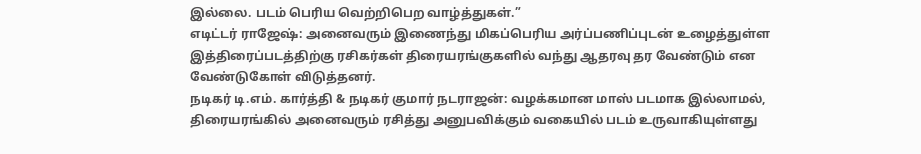இல்லை. படம் பெரிய வெற்றிபெற வாழ்த்துகள்.”
எடிட்டர் ராஜேஷ்: அனைவரும் இணைந்து மிகப்பெரிய அர்ப்பணிப்புடன் உழைத்துள்ள இத்திரைப்படத்திற்கு ரசிகர்கள் திரையரங்குகளில் வந்து ஆதரவு தர வேண்டும் என வேண்டுகோள் விடுத்தனர்.
நடிகர் டி.எம். கார்த்தி & நடிகர் குமார் நடராஜன்: வழக்கமான மாஸ் படமாக இல்லாமல், திரையரங்கில் அனைவரும் ரசித்து அனுபவிக்கும் வகையில் படம் உருவாகியுள்ளது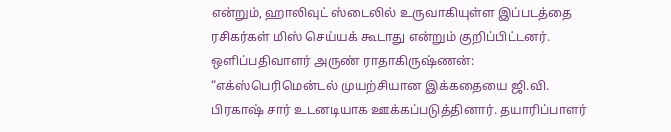என்றும், ஹாலிவுட் ஸ்டைலில் உருவாகியுள்ள இப்படத்தை ரசிகர்கள் மிஸ் செய்யக் கூடாது என்றும் குறிப்பிட்டனர்.
ஒளிப்பதிவாளர் அருண் ராதாகிருஷ்ணன்: “எக்ஸ்பெரிமென்டல் முயற்சியான இக்கதையை ஜி.வி. பிரகாஷ் சார் உடனடியாக ஊக்கப்படுத்தினார். தயாரிப்பாளர்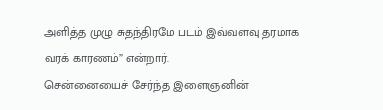அளித்த முழு சுதந்திரமே படம் இவ்வளவு தரமாக வரக் காரணம்” என்றார்.
சென்னையைச் சேர்ந்த இளைஞனின்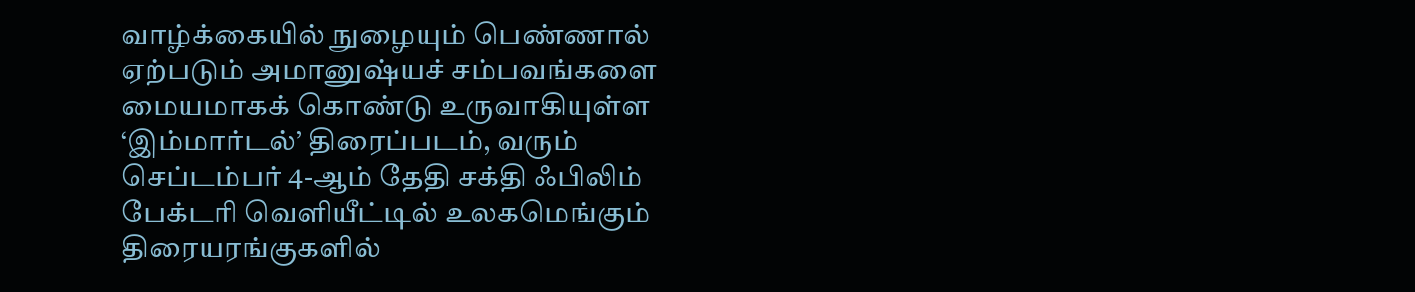வாழ்க்கையில் நுழையும் பெண்ணால் ஏற்படும் அமானுஷ்யச் சம்பவங்களை மையமாகக் கொண்டு உருவாகியுள்ள ‘இம்மார்டல்’ திரைப்படம், வரும் செப்டம்பர் 4-ஆம் தேதி சக்தி ஃபிலிம் பேக்டரி வெளியீட்டில் உலகமெங்கும் திரையரங்குகளில்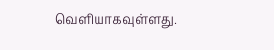வெளியாகவுள்ளது.